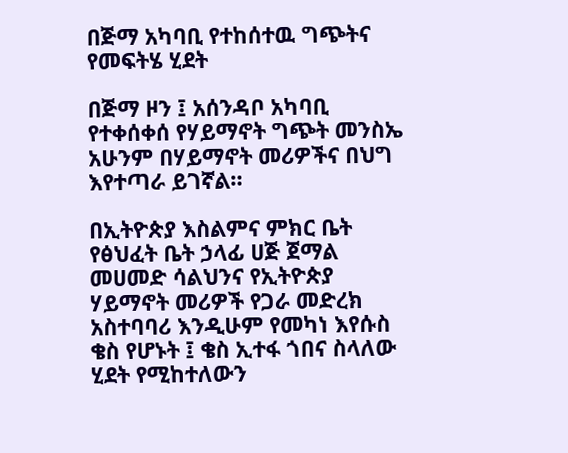በጅማ አካባቢ የተከሰተዉ ግጭትና የመፍትሄ ሂደት

በጅማ ዞን ፤ አሰንዳቦ አካባቢ የተቀሰቀሰ የሃይማኖት ግጭት መንስኤ አሁንም በሃይማኖት መሪዎችና በህግ እየተጣራ ይገኛል።

በኢትዮጵያ እስልምና ምክር ቤት የፅህፈት ቤት ኃላፊ ሀጅ ጀማል መሀመድ ሳልህንና የኢትዮጵያ ሃይማኖት መሪዎች የጋራ መድረክ አስተባባሪ እንዲሁም የመካነ እየሱስ ቄስ የሆኑት ፤ ቄስ ኢተፋ ጎበና ስላለው ሂደት የሚከተለውን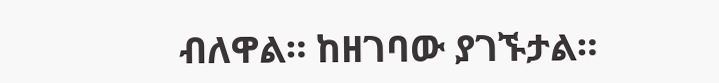ብለዋል። ከዘገባው ያገኙታል።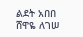ልደት አበበ
ሸዋዬ ለገሠ